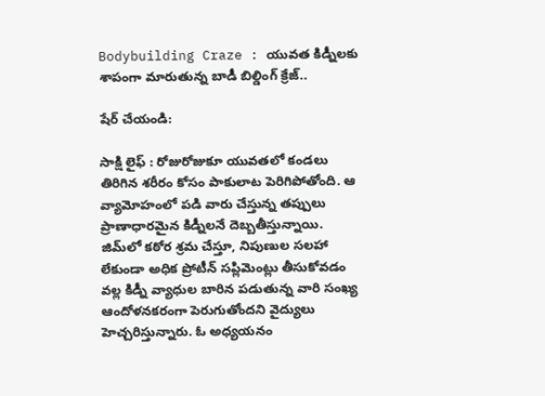Bodybuilding Craze : యువత కిడ్నీలకు శాపంగా మారుతున్న బాడీ బిల్డింగ్ క్రేజ్..

షేర్ చేయండి:

సాక్షి లైఫ్ : రోజురోజుకూ యువతలో కండలు తిరిగిన శరీరం కోసం పాకులాట పెరిగిపోతోంది. ఆ వ్యామోహంలో పడి వారు చేస్తున్న తప్పులు ప్రాణాధారమైన కిడ్నీలనే దెబ్బతీస్తున్నాయి. జిమ్‌లో కఠోర శ్రమ చేస్తూ, నిపుణుల సలహా లేకుండా అధిక ప్రోటీన్ సప్లిమెంట్లు తీసుకోవడం వల్ల కిడ్నీ వ్యాధుల బారిన పడుతున్న వారి సంఖ్య ఆందోళనకరంగా పెరుగుతోందని వైద్యులు హెచ్చరిస్తున్నారు. ఓ అధ్యయనం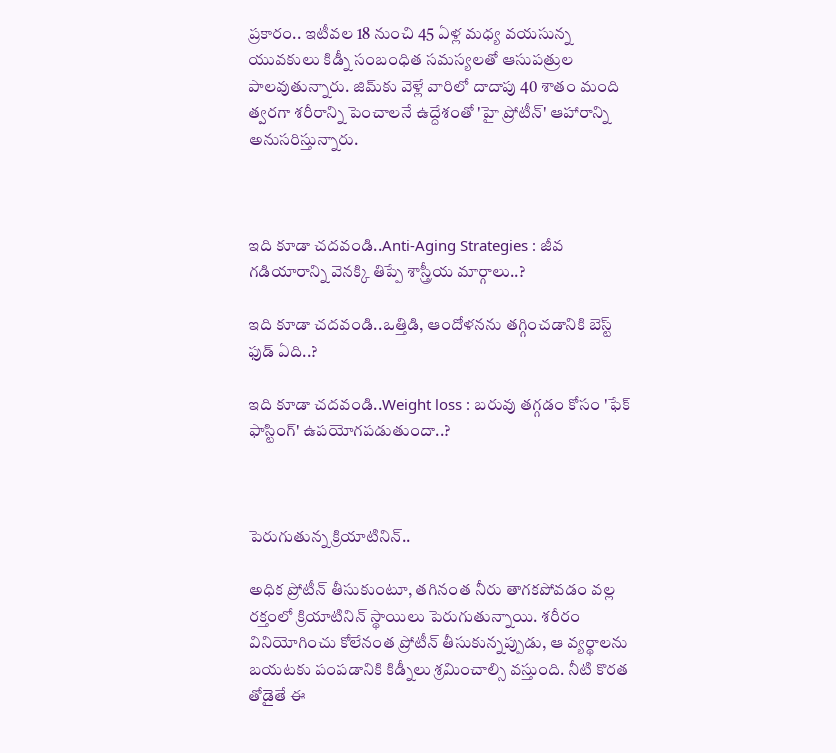ప్రకారం.. ఇటీవల 18 నుంచి 45 ఏళ్ల మధ్య వయసున్న యువకులు కిడ్నీ సంబంధిత సమస్యలతో ఆసుపత్రుల పాలవుతున్నారు. జిమ్‌కు వెళ్లే వారిలో దాదాపు 40 శాతం మంది త్వరగా శరీరాన్ని పెంచాలనే ఉద్దేశంతో 'హై ప్రోటీన్' ఆహారాన్ని అనుసరిస్తున్నారు.



ఇది కూడా చదవండి..Anti-Aging Strategies : జీవ గడియారాన్ని వెనక్కి తిప్పే శాస్త్రీయ మార్గాలు..?

ఇది కూడా చదవండి..ఒత్తిడి, ఆందోళనను తగ్గించడానికి బెస్ట్ ఫుడ్ ఏది..?

ఇది కూడా చదవండి..Weight loss : బరువు తగ్గడం కోసం 'ఫేక్ ఫాస్టింగ్' ఉపయోగపడుతుందా..?



పెరుగుతున్న క్రియాటినిన్..

అధిక ప్రోటీన్ తీసుకుంటూ, తగినంత నీరు తాగకపోవడం వల్ల రక్తంలో క్రియాటినిన్ స్థాయిలు పెరుగుతున్నాయి. శరీరం వినియోగించు కోలేనంత ప్రోటీన్ తీసుకున్నప్పుడు, ఆ వ్యర్థాలను బయటకు పంపడానికి కిడ్నీలు శ్రమించాల్సి వస్తుంది. నీటి కొరత తోడైతే ఈ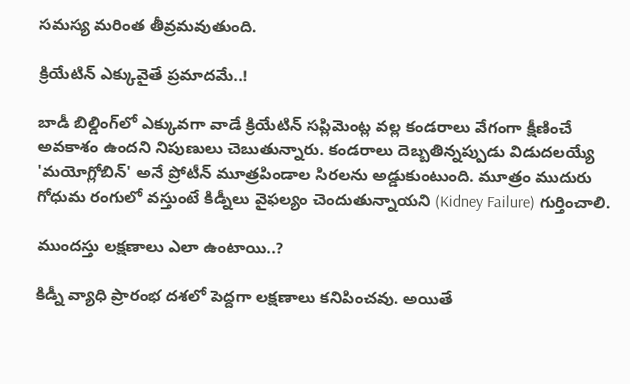సమస్య మరింత తీవ్రమవుతుంది.

క్రియేటిన్ ఎక్కువైతే ప్రమాదమే..!

బాడీ బిల్డింగ్‌లో ఎక్కువగా వాడే క్రియేటిన్ సప్లిమెంట్ల వల్ల కండరాలు వేగంగా క్షీణించే అవకాశం ఉందని నిపుణులు చెబుతున్నారు. కండరాలు దెబ్బతిన్నప్పుడు విడుదలయ్యే 'మయోగ్లోబిన్' అనే ప్రోటీన్ మూత్రపిండాల సిరలను అడ్డుకుంటుంది. మూత్రం ముదురు గోధుమ రంగులో వస్తుంటే కిడ్నీలు వైఫల్యం చెందుతున్నాయని (Kidney Failure) గుర్తించాలి.

ముందస్తు లక్షణాలు ఎలా ఉంటాయి..?

కిడ్నీ వ్యాధి ప్రారంభ దశలో పెద్దగా లక్షణాలు కనిపించవు. అయితే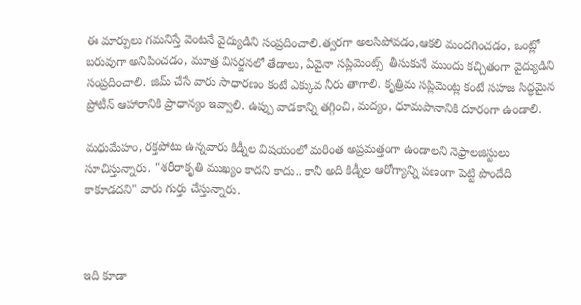ఈ మార్పులు గమనిస్తే వెంటనే వైద్యుడిని సంప్రదించాలి.త్వరగా అలసిపోవడం,ఆకలి మందగించడం, ఒంట్లో బరువుగా అనిపించడం, మూత్ర విసర్జనలో తేడాలు, ఏవైనా సప్లిమెంట్స్  తీసుకునే ముందు కచ్చితంగా వైద్యుడిని సంప్రదించాలి. జిమ్ చేసే వారు సాధారణం కంటే ఎక్కువ నీరు తాగాలి. కృత్రిమ సప్లిమెంట్ల కంటే సహజ సిద్ధమైన ప్రోటీన్ ఆహారానికి ప్రాధాన్యం ఇవ్వాలి. ఉప్పు వాడకాన్ని తగ్గించి, మద్యం, ధూమపానానికి దూరంగా ఉండాలి.

మధుమేహం, రక్తపోటు ఉన్నవారు కిడ్నీల విషయంలో మరింత అప్రమత్తంగా ఉండాలని నెఫ్రాలజిస్టులు సూచిస్తున్నారు. "శరీరాకృతి ముఖ్యం కాదని కాదు.. కానీ అది కిడ్నీల ఆరోగ్యాన్ని పణంగా పెట్టి పొందేది కాకూడదని" వారు గుర్తు చేస్తున్నారు.



ఇది కూడా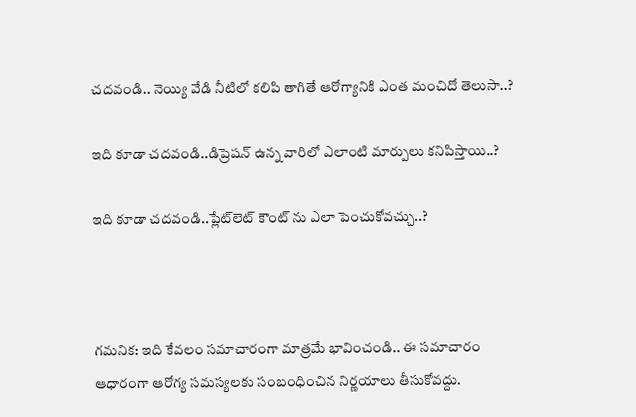చదవండి.. నెయ్యి వేడి నీటిలో కలిపి తాగితే ఆరోగ్యానికి ఎంత మంచిదో తెలుసా..?

ఇది కూడా చదవండి..డిప్రెషన్ ఉన్న వారిలో ఎలాంటి మార్పులు కనిపిస్తాయి..?

ఇది కూడా చదవండి..ప్లేట్‌లెట్ కౌంట్ ను ఎలా పెంచుకోవచ్చు..?



గమనిక: ఇది కేవలం సమాచారంగా మాత్రమే భావించండి.. ఈ సమాచారం ఆధారంగా ఆరోగ్య సమస్యలకు సంబంధించిన నిర్ణయాలు తీసుకోవద్దు.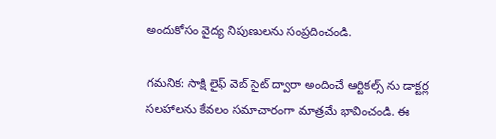అందుకోసం వైద్య నిపుణులను సంప్రదించండి.

గమనిక: సాక్షి లైఫ్ వెబ్ సైట్ ద్వారా అందించే ఆర్టికల్స్ ను డాక్టర్ల సలహాలను కేవలం సమాచారంగా మాత్రమే భావించండి. ఈ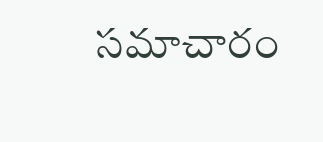సమాచారం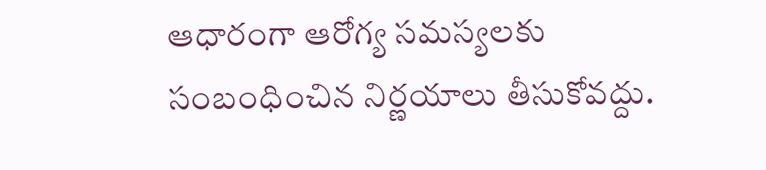ఆధారంగా ఆరోగ్య సమస్యలకు సంబంధించిన నిర్ణయాలు తీసుకోవద్దు.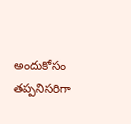అందుకోసం తప్పనిసరిగా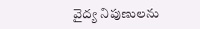వైద్య నిపుణులను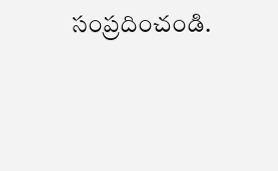సంప్రదించండి.